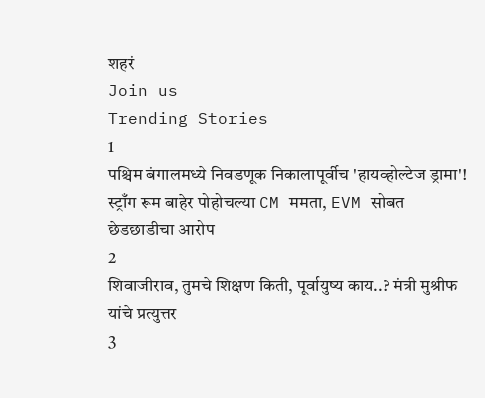शहरं
Join us
Trending Stories
1
पश्चिम बंगालमध्ये निवडणूक निकालापूर्वीच 'हायव्होल्टेज ड्रामा'! स्ट्राँग रूम बाहेर पोहोचल्या CM ममता, EVM सोबत छेडछाडीचा आरोप
2
शिवाजीराव, तुमचे शिक्षण किती, पूर्वायुष्य काय..? मंत्री मुश्रीफ यांचे प्रत्युत्तर
3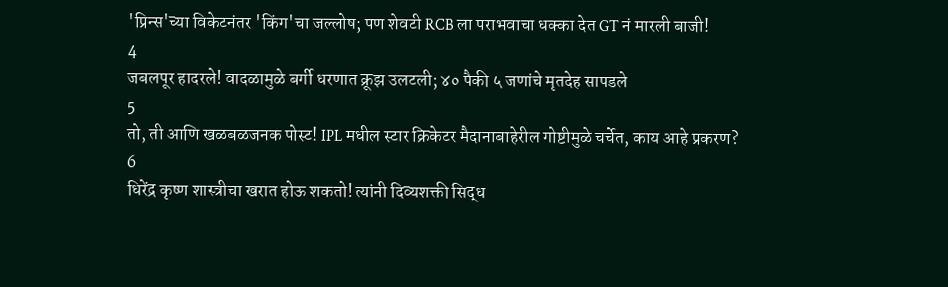'प्रिन्स'च्या विकेटनंतर 'किंग'चा जल्लोष; पण शेवटी RCB ला पराभवाचा धक्का देत GT नं मारली बाजी!
4
जबलपूर हादरले! वादळामुळे बर्गी धरणात क्रूझ उलटली; ४० पैकी ५ जणांचे मृतदेह सापडले
5
तो, ती आणि खळबळजनक पोस्ट! IPL मधील स्टार क्रिकेटर मैदानाबाहेरील गोष्टीमुळे चर्चेत, काय आहे प्रकरण?
6
धिरेंद्र कृष्ण शास्त्रीचा खरात होऊ शकतो! त्यांनी दिव्यशक्ती सिद्ध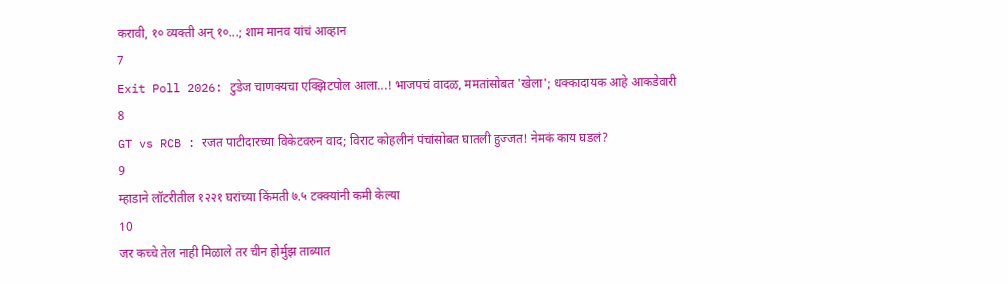करावी, १० व्यक्ती अन् १०...; शाम मानव यांचं आव्हान
7
Exit Poll 2026: टुडेज चाणक्यचा एक्झिटपोल आला...! भाजपचं वादळ, ममतांसोबत 'खेला'; धक्कादायक आहे आकडेवारी
8
GT vs RCB : रजत पाटीदारच्या विकेटवरुन वाद; विराट कोहलीनं पंचांसोबत घातली हुज्जत! नेमकं काय घडलं?
9
म्हाडाने लॉटरीतील १२२१ घरांच्या किंमती ७.५ टक्क्यांनी कमी केल्या
10
जर कच्चे तेल नाही मिळाले तर चीन होर्मुझ ताब्यात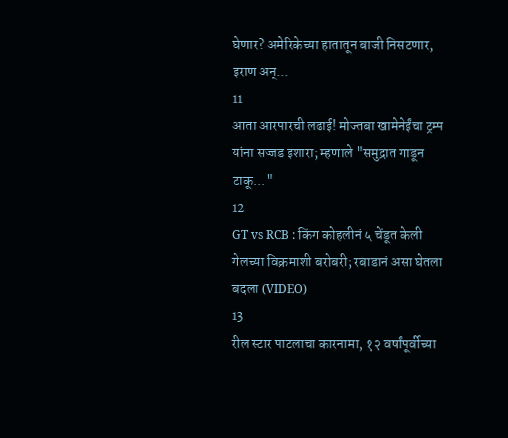घेणार? अमेरिकेच्या हातातून बाजी निसटणार, इराण अन्...
11
आता आरपारची लढाई! मोज्तबा खामेनेईंचा ट्रम्प यांना सज्जड इशारा; म्हणाले "समुद्रात गाडून टाकू..."
12
GT vs RCB : किंग कोहलीनं ५ चेंडूत केली गेलच्या विक्रमाशी बरोबरी; रबाडानं असा घेतला बदला (VIDEO)
13
रील स्टार पाटलाचा कारनामा, १२ वर्षांपूर्वीच्या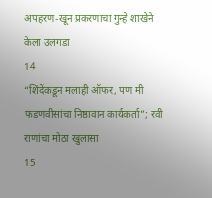अपहरण-खून प्रकरणाचा गुन्हे शाखेने केला उलगडा
14
“शिंदेंकडून मलाही ऑफर, पण मी फडणवीसांचा निष्ठावान कार्यकर्ता”; रवी राणांचा मोठा खुलासा
15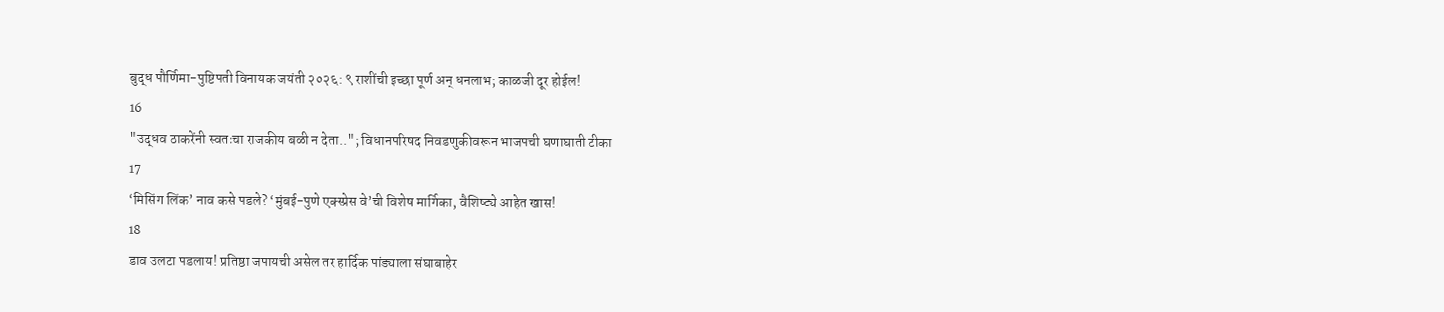बुद्ध पौर्णिमा-पुष्टिपती विनायक जयंती २०२६: ९ राशींची इच्छा पूर्ण अन् धनलाभ; काळजी दूर होईल!
16
"उद्धव ठाकरेंनी स्वतःचा राजकीय बळी न देता.."; विधानपरिषद निवडणुकीवरून भाजपची घणाघाती टीका
17
‘मिसिंग लिंक’ नाव कसे पडले? ‘मुंबई-पुणे एक्स्प्रेस वे’ची विशेष मार्गिका, वैशिष्ट्ये आहेत खास!
18
डाव उलटा पडलाय! प्रतिष्ठा जपायची असेल तर हार्दिक पांड्याला संघाबाहेर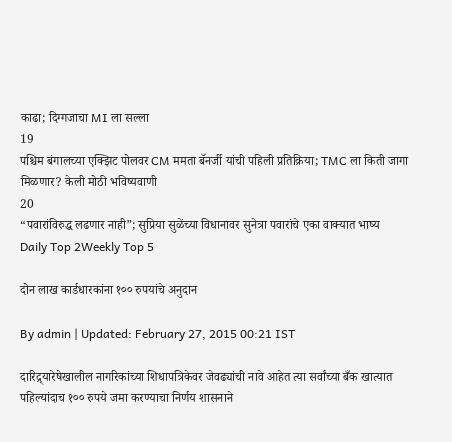काढा; दिग्गजाचा MI ला सल्ला
19
पश्चिम बंगालच्या एक्झिट पोलवर CM ममता बॅनर्जी यांची पहिली प्रतिक्रिया; TMC ला किती जागा मिळणार? केली मोठी भविष्यवाणी
20
“पवारांविरुद्ध लढणार नाही”; सुप्रिया सुळेंच्या विधानावर सुनेत्रा पवारांचे एका वाक्यात भाष्य
Daily Top 2Weekly Top 5

दोन लाख कार्डधारकांना १०० रुपयांचे अनुदान

By admin | Updated: February 27, 2015 00:21 IST

दारिद्र्यारेषेखालील नागरिकांच्या शिधापत्रिकेवर जेवढ्यांची नावे आहेत त्या सर्वांच्या बँक खात्यात पहिल्यांदाच १०० रुपये जमा करण्याचा निर्णय शासनाने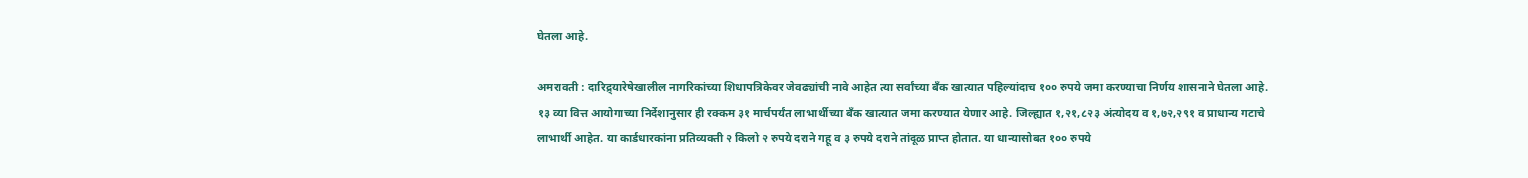घेतला आहे.

अमरावती : दारिद्र्यारेषेखालील नागरिकांच्या शिधापत्रिकेवर जेवढ्यांची नावे आहेत त्या सर्वांच्या बँक खात्यात पहिल्यांदाच १०० रुपये जमा करण्याचा निर्णय शासनाने घेतला आहे. १३ व्या वित्त आयोगाच्या निर्देशानुसार ही रक्कम ३१ मार्चपर्यंत लाभार्थीच्या बँक खात्यात जमा करण्यात येणार आहे. जिल्ह्यात १,२१,८२३ अंत्योदय व १,७२,२९१ व प्राधान्य गटाचे लाभार्थी आहेत. या कार्डधारकांना प्रतिव्यक्ती २ किलो २ रुपये दराने गहू व ३ रुपये दराने तांदूळ प्राप्त होतात. या धान्यासोबत १०० रुपये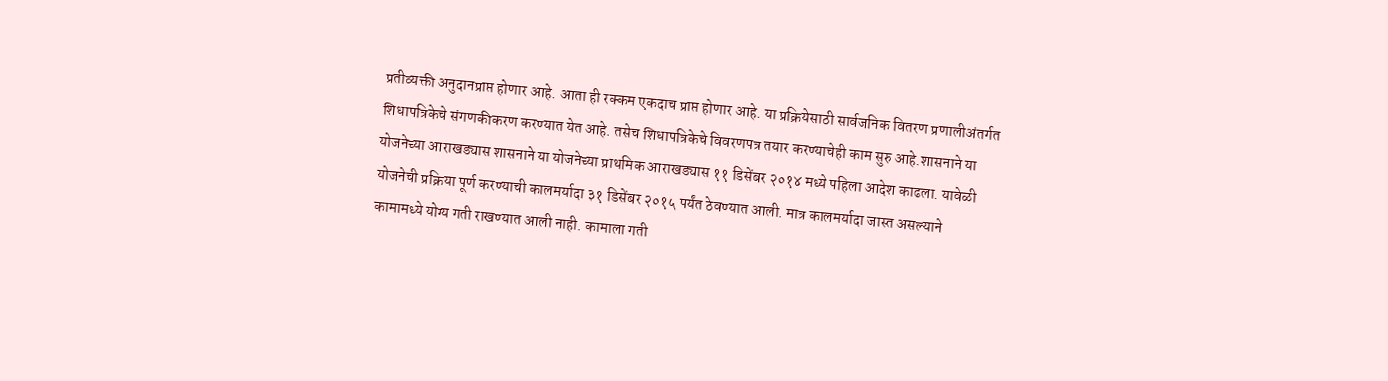प्रतीव्यक्ती अनुदानप्राप्त होणार आहे. आता ही रक्कम एकदाच प्राप्त होणार आहे. या प्रक्रियेसाठी सार्वजनिक वितरण प्रणालीअंतर्गत शिधापत्रिकेचे संगणकीकरण करण्यात येत आहे. तसेच शिधापत्रिकेचे विवरणपत्र तयार करण्याचेही काम सुरु आहे.शासनाने या योजनेच्या आराखड्यास शासनाने या योजनेच्या प्राथमिक आराखड्यास ११ डिसेंबर २०१४ मध्ये पहिला आदेश काढला. यावेळी योजनेची प्रक्रिया पूर्ण करण्याची कालमर्यादा ३१ डिसेंबर २०१५ पर्यंत ठेवण्यात आली. मात्र कालमर्यादा जास्त असल्याने कामामध्ये योग्य गती राखण्यात आली नाही. कामाला गती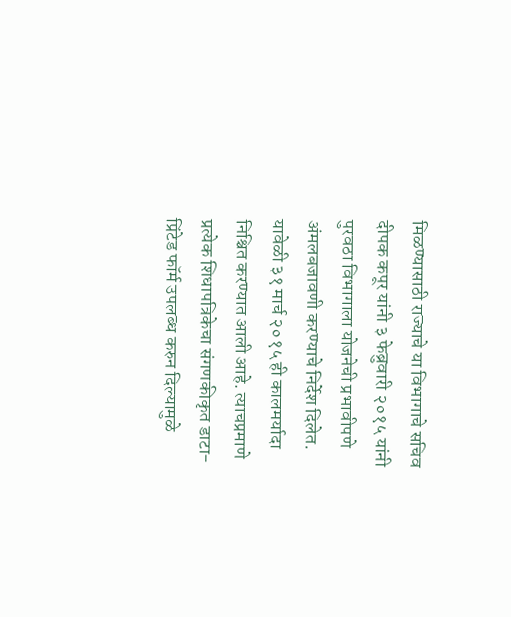मिळण्यासाठी राज्याचे या विभागाचे सचिव दीपक कपूर यांनी ३ फेब्रुवारी २०१५ यांनी पुरवठा विभागाला योजनेची प्रभावीपणे अंमलबजावणी करण्याचे निर्देश दिलेत. यावेळी ३१ मार्च २०१५ ही कालमर्यादा निश्चित करण्यात आली आहे. त्याचप्रमाणे प्रत्येक शिधापत्रिकेचा संगणकीकृत डाटा-प्रिंटेड फॉर्म उपलब्ध करुन दिल्यामुळे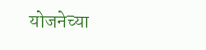योजनेच्या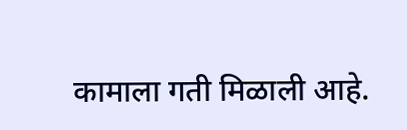कामाला गती मिळाली आहे.